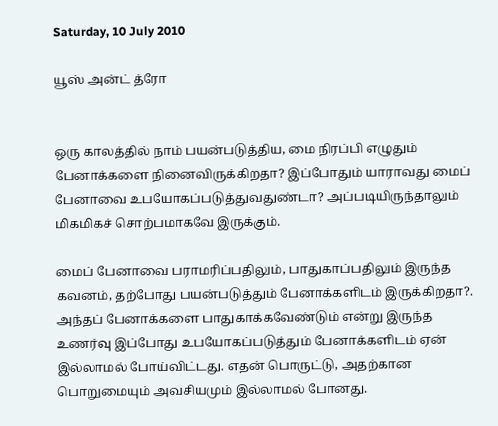Saturday, 10 July 2010

யூஸ் அன்ட் த்ரோ


ஒரு காலத்தில் நாம் பயன்படுத்திய, மை நிரப்பி எழுதும் பேனாக்களை நினைவிருக்கிறதா? இப்போதும் யாராவது மைப் பேனாவை உபயோகப்படுத்துவதுண்டா? அப்படியிருந்தாலும் மிகமிகச் சொற்பமாகவே இருக்கும்.

மைப் பேனாவை பராமரிப்பதிலும், பாதுகாப்பதிலும் இருந்த கவனம், தற்போது பயன்படுத்தும் பேனாக்களிடம் இருக்கிறதா?. அந்தப் பேனாக்களை பாதுகாக்கவேண்டும் என்று இருந்த உணர்வு இப்போது உபயோகப்படுத்தும் பேனாக்களிடம் ஏன் இல்லாமல் போய்விட்டது. எதன் பொருட்டு, அதற்கான பொறுமையும் அவசியமும் இல்லாமல் போனது.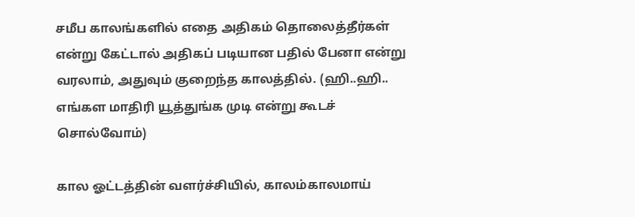சமீப காலங்களில் எதை அதிகம் தொலைத்தீர்கள் என்று கேட்டால் அதிகப் படியான பதில் பேனா என்று வரலாம், அதுவும் குறைந்த காலத்தில். (ஹி..ஹி.. எங்கள மாதிரி யூத்துங்க முடி என்று கூடச் சொல்வோம்)

கால ஓட்டத்தின் வளர்ச்சியில், காலம்காலமாய்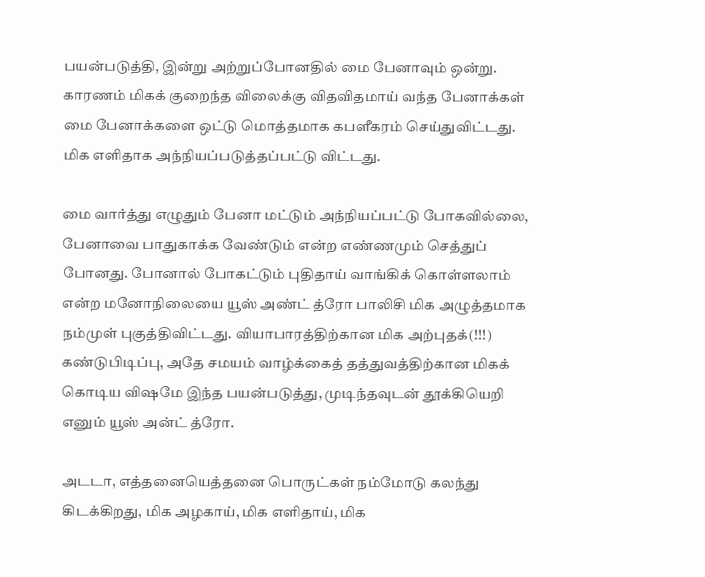பயன்படுத்தி, இன்று அற்றுப்போனதில் மை பேனாவும் ஒன்று. காரணம் மிகக் குறைந்த விலைக்கு விதவிதமாய் வந்த பேனாக்கள் மை பேனாக்களை ஒட்டு மொத்தமாக கபளீகரம் செய்துவிட்டது. மிக எளிதாக அந்நியப்படுத்தப்பட்டு விட்டது.

மை வார்த்து எழுதும் பேனா மட்டும் அந்நியப்பட்டு போகவில்லை, பேனாவை பாதுகாக்க வேண்டும் என்ற எண்ணமும் செத்துப் போனது. போனால் போகட்டும் புதிதாய் வாங்கிக் கொள்ளலாம் என்ற மனோநிலையை யூஸ் அண்ட் த்ரோ பாலிசி மிக அழுத்தமாக நம்முள் புகுத்திவிட்டது. வியாபாரத்திற்கான மிக அற்புதக்(!!!) கண்டுபிடிப்பு, அதே சமயம் வாழ்க்கைத் தத்துவத்திற்கான மிகக் கொடிய விஷமே இந்த பயன்படுத்து, முடிந்தவுடன் தூக்கியெறி எனும் யூஸ் அன்ட் த்ரோ.

அடடா, எத்தனையெத்தனை பொருட்கள் நம்மோடு கலந்து கிடக்கிறது, மிக அழகாய், மிக எளிதாய், மிக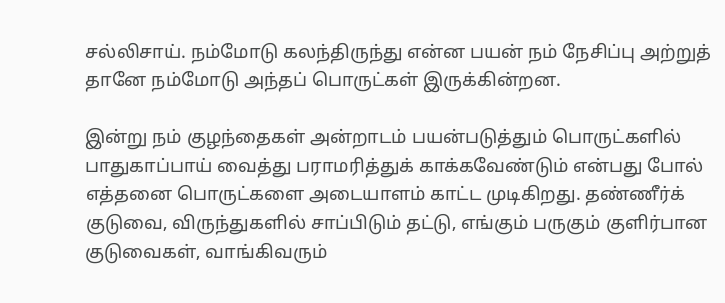சல்லிசாய். நம்மோடு கலந்திருந்து என்ன பயன் நம் நேசிப்பு அற்றுத் தானே நம்மோடு அந்தப் பொருட்கள் இருக்கின்றன.

இன்று நம் குழந்தைகள் அன்றாடம் பயன்படுத்தும் பொருட்களில் பாதுகாப்பாய் வைத்து பராமரித்துக் காக்கவேண்டும் என்பது போல் எத்தனை பொருட்களை அடையாளம் காட்ட முடிகிறது. தண்ணீர்க் குடுவை, விருந்துகளில் சாப்பிடும் தட்டு, எங்கும் பருகும் குளிர்பான குடுவைகள், வாங்கிவரும்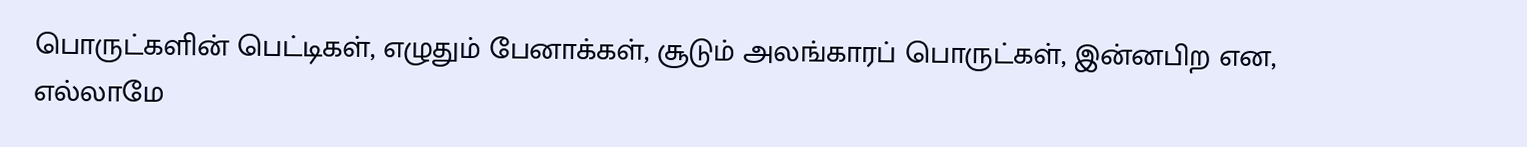பொருட்களின் பெட்டிகள், எழுதும் பேனாக்கள், சூடும் அலங்காரப் பொருட்கள், இன்னபிற என, எல்லாமே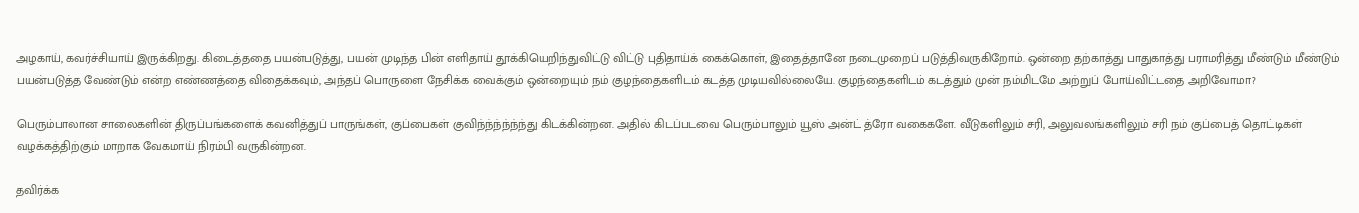அழகாய், கவர்ச்சியாய் இருக்கிறது. கிடைத்ததை பயன்படுத்து, பயன் முடிந்த பின் எளிதாய் தூக்கியெறிந்துவிட்டு விட்டு புதிதாய்க் கைக்கொள், இதைத்தானே நடைமுறைப் படுத்திவருகிறோம். ஒன்றை தற்காத்து பாதுகாத்து பராமரித்து மீண்டும் மீண்டும் பயன்படுத்த வேண்டும் என்ற எண்ணத்தை விதைக்கவும், அந்தப் பொருளை நேசிக்க வைக்கும் ஒன்றையும் நம் குழந்தைகளிடம் கடத்த முடியவில்லையே. குழந்தைகளிடம் கடத்தும் முன் நம்மிடமே அற்றுப் போய்விட்டதை அறிவோமா?

பெரும்பாலான சாலைகளின் திருப்பங்களைக் கவனித்துப் பாருங்கள், குப்பைகள் குவிந்ந்ந்ந்ந்ந்து கிடக்கின்றன. அதில் கிடப்படவை பெரும்பாலும் யூஸ் அன்ட் த்ரோ வகைகளே. வீடுகளிலும் சரி, அலுவலங்களிலும் சரி நம் குப்பைத் தொட்டிகள் வழக்கத்திற்கும் மாறாக வேகமாய் நிரம்பி வருகின்றன.

தவிர்க்க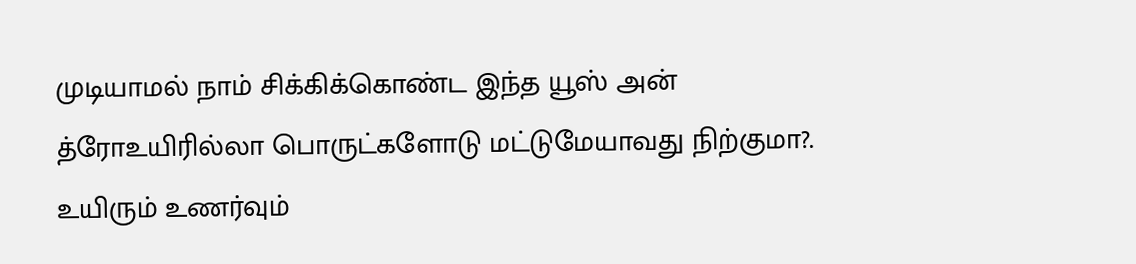முடியாமல் நாம் சிக்கிக்கொண்ட இந்த யூஸ் அன் த்ரோஉயிரில்லா பொருட்களோடு மட்டுமேயாவது நிற்குமா?. உயிரும் உணர்வும்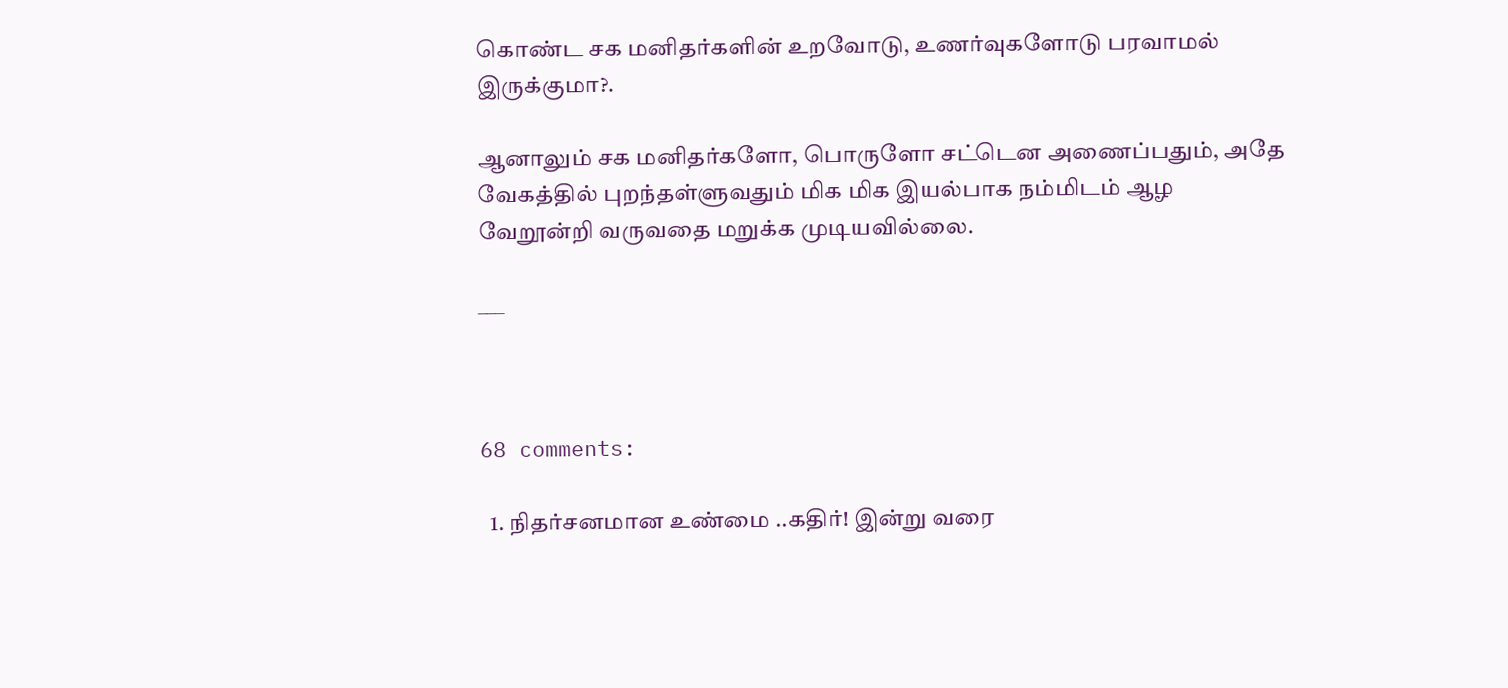கொண்ட சக மனிதர்களின் உறவோடு, உணர்வுகளோடு பரவாமல் இருக்குமா?.

ஆனாலும் சக மனிதர்களோ, பொருளோ சட்டென அணைப்பதும், அதே வேகத்தில் புறந்தள்ளுவதும் மிக மிக இயல்பாக நம்மிடம் ஆழ வேறூன்றி வருவதை மறுக்க முடியவில்லை.

___



68 comments:

  1. நிதர்சனமான உண்மை ..கதிர்! இன்று வரை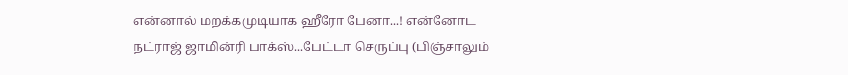என்னால் மறக்கமுடியாக ஹீரோ பேனா...! என்னோட நட்ராஜ் ஜாமின்ரி பாக்ஸ்...பேட்டா செருப்பு (பிஞ்சாலும்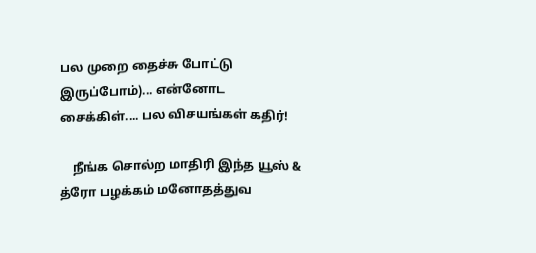பல முறை தைச்சு போட்டு இருப்போம்)... என்னோட சைக்கிள்.... பல விசயங்கள் கதிர்!

    நீங்க சொல்ற மாதிரி இந்த யூஸ் & த்ரோ பழக்கம் மனோதத்துவ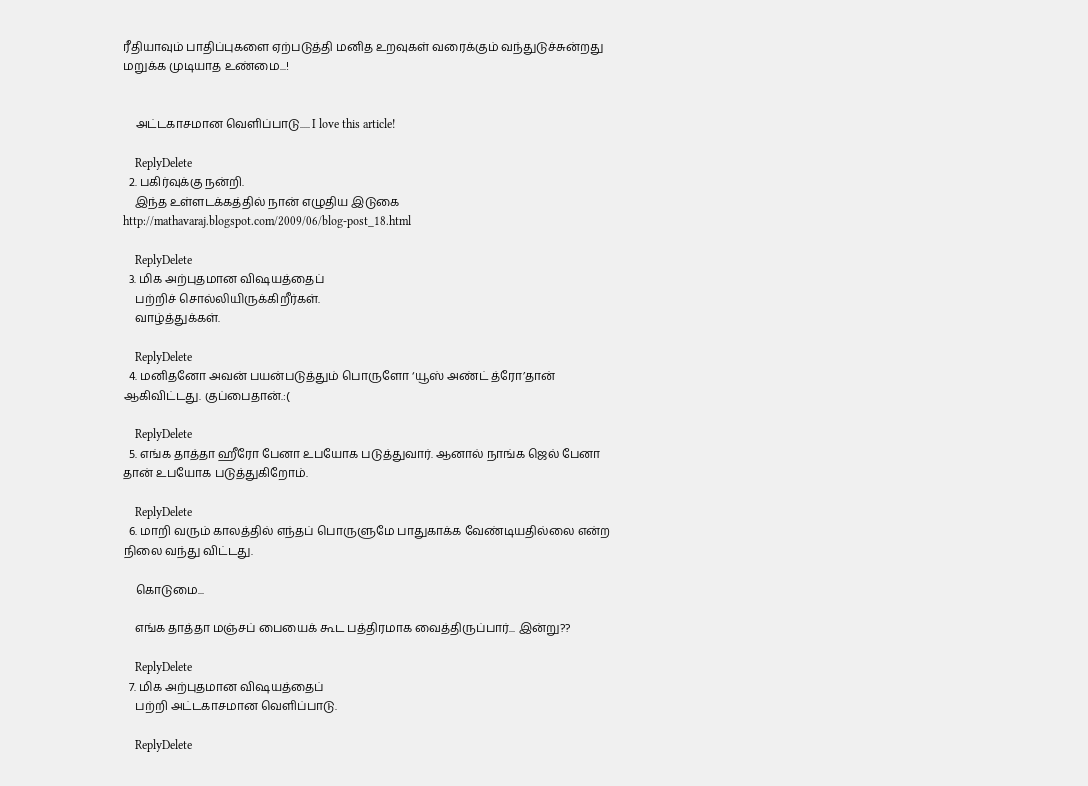ரீதியாவும் பாதிப்புகளை ஏற்படுத்தி மனித உறவுகள் வரைக்கும் வந்துடுச்சுன்றது மறுக்க முடியாத உண்மை...!


    அட்டகாசமான வெளிப்பாடு..... I love this article!

    ReplyDelete
  2. பகிர்வுக்கு நன்றி.
    இந்த உள்ளடக்கத்தில் நான் எழுதிய இடுகை http://mathavaraj.blogspot.com/2009/06/blog-post_18.html

    ReplyDelete
  3. மிக அற்புதமான விஷயத்தைப்
    பற்றிச் சொல்லியிருக்கிறீர்கள்.
    வாழ்த்துக்கள்.

    ReplyDelete
  4. மனிதனோ அவன் பயன்படுத்தும் பொருளோ ‘யூஸ் அண்ட் த்ரோ’தான் ஆகிவிட்டது. குப்பைதான்.:(

    ReplyDelete
  5. எங்க தாத்தா ஹீரோ பேனா உபயோக படுத்துவார். ஆனால் நாங்க ஜெல் பேனா தான் உபயோக படுத்துகிறோம்.

    ReplyDelete
  6. மாறி வரும் காலத்தில் எந்தப் பொருளுமே பாதுகாக்க வேண்டியதில்லை என்ற நிலை வந்து விட்டது.

    கொடுமை...

    எங்க தாத்தா மஞ்சப் பையைக் கூட பத்திரமாக வைத்திருப்பார்... இன்று??

    ReplyDelete
  7. மிக அற்புதமான விஷயத்தைப்
    பற்றி அட்டகாசமான வெளிப்பாடு.

    ReplyDelete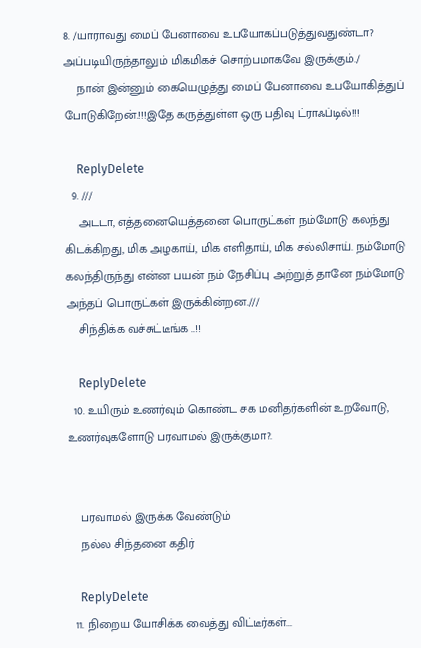8. /யாராவது மைப் பேனாவை உபயோகப்படுத்துவதுண்டா? அப்படியிருந்தாலும் மிகமிகச் சொற்பமாகவே இருக்கும்./
    நான் இன்னும் கையெழுத்து மைப் பேனாவை உபயோகித்துப் போடுகிறேன்.!!!இதே கருத்துள்ள ஒரு பதிவு ட்ராஃப்டில்!!!

    ReplyDelete
  9. ///
    அடடா, எத்தனையெத்தனை பொருட்கள் நம்மோடு கலந்து கிடக்கிறது, மிக அழகாய், மிக எளிதாய், மிக சல்லிசாய். நம்மோடு கலந்திருந்து என்ன பயன் நம் நேசிப்பு அற்றுத் தானே நம்மோடு அந்தப் பொருட்கள் இருக்கின்றன.///
    சிந்திக்க வச்சுட்டீங்க ..!!

    ReplyDelete
  10. உயிரும் உணர்வும் கொண்ட சக மனிதர்களின் உறவோடு, உணர்வுகளோடு பரவாமல் இருக்குமா?.


    பரவாமல் இருக்க வேண்டும்
    நல்ல சிந்தனை கதிர்

    ReplyDelete
  11. நிறைய யோசிக்க வைத்து விட்டீர்கள்...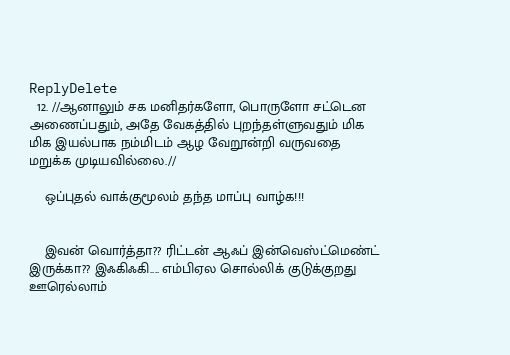ReplyDelete
  12. //ஆனாலும் சக மனிதர்களோ, பொருளோ சட்டென அணைப்பதும், அதே வேகத்தில் புறந்தள்ளுவதும் மிக மிக இயல்பாக நம்மிடம் ஆழ வேறூன்றி வருவதை மறுக்க முடியவில்லை.//

    ஒப்புதல் வாக்குமூலம் தந்த மாப்பு வாழ்க!!!


    இவன் வொர்த்தா?? ரிட்டன் ஆஃப் இன்வெஸ்ட்மெண்ட் இருக்கா?? இஃகிஃகி.... எம்பிஏல சொல்லிக் குடுக்குறது ஊரெல்லாம்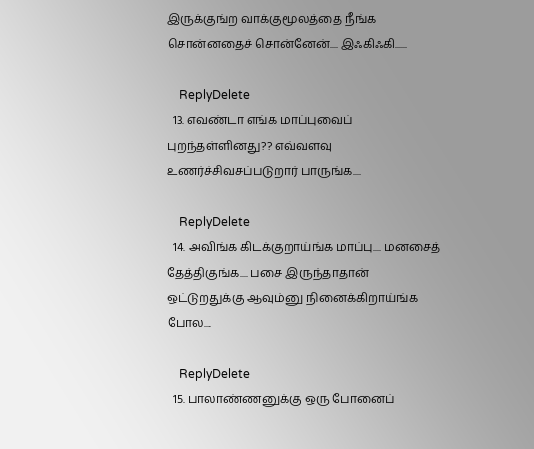இருக்குங்ற வாக்குமூலத்தை நீங்க சொன்னதைச் சொன்னேன்.... இஃகிஃகி......

    ReplyDelete
  13. எவண்டா எங்க மாப்புவைப் புறந்தள்ளினது?? எவ்வளவு உணர்ச்சிவசப்படுறார் பாருங்க....

    ReplyDelete
  14. அவிங்க கிடக்குறாய்ங்க மாப்பு.... மனசைத் தேத்திகுங்க.... பசை இருந்தாதான் ஒட்டுறதுக்கு ஆவும்னு நினைக்கிறாய்ங்க போல....

    ReplyDelete
  15. பாலாண்ணனுக்கு ஒரு போனைப்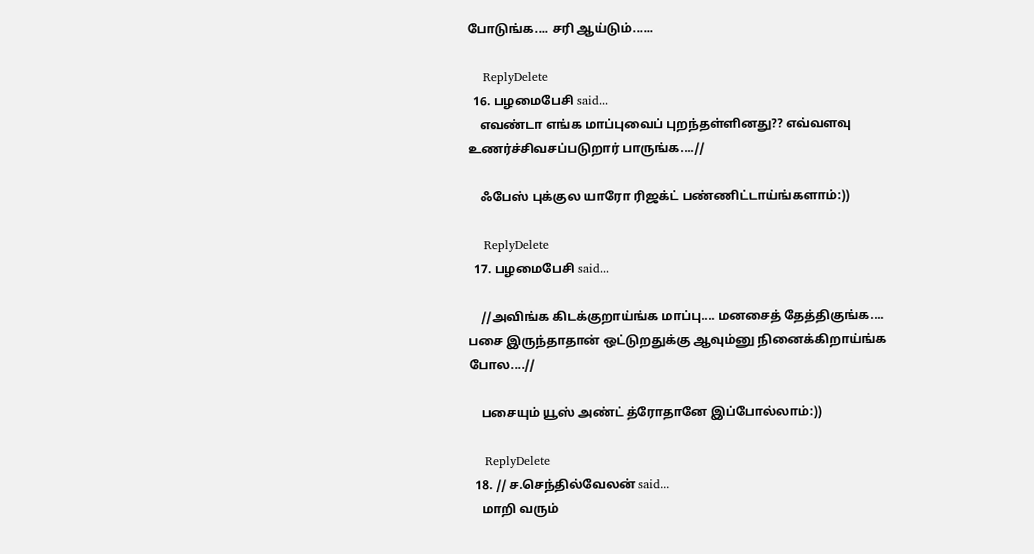போடுங்க.... சரி ஆய்டும்......

    ReplyDelete
  16. பழமைபேசி said...
    எவண்டா எங்க மாப்புவைப் புறந்தள்ளினது?? எவ்வளவு உணர்ச்சிவசப்படுறார் பாருங்க....//

    ஃபேஸ் புக்குல யாரோ ரிஜக்ட் பண்ணிட்டாய்ங்களாம்:))

    ReplyDelete
  17. பழமைபேசி said...

    //அவிங்க கிடக்குறாய்ங்க மாப்பு.... மனசைத் தேத்திகுங்க.... பசை இருந்தாதான் ஒட்டுறதுக்கு ஆவும்னு நினைக்கிறாய்ங்க போல....//

    பசையும் யூஸ் அண்ட் த்ரோதானே இப்போல்லாம்:))

    ReplyDelete
  18. // ச.செந்தில்வேலன் said...
    மாறி வரும்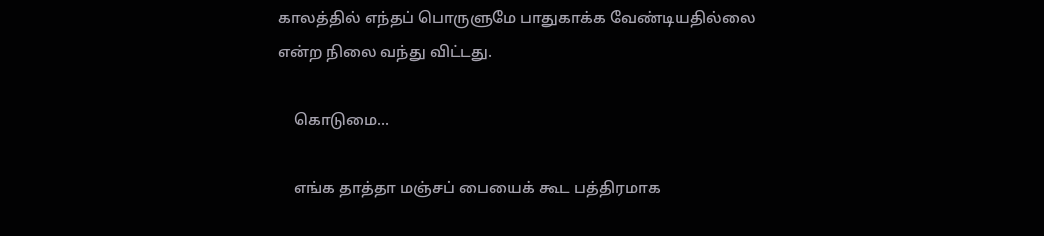காலத்தில் எந்தப் பொருளுமே பாதுகாக்க வேண்டியதில்லை என்ற நிலை வந்து விட்டது.

    கொடுமை...

    எங்க தாத்தா மஞ்சப் பையைக் கூட பத்திரமாக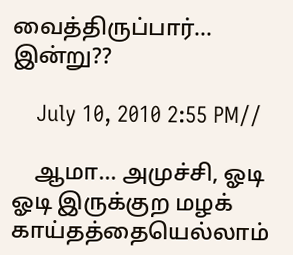வைத்திருப்பார்... இன்று??

    July 10, 2010 2:55 PM//

    ஆமா... அமுச்சி, ஓடி ஓடி இருக்குற மழக் காய்தத்தையெல்லாம்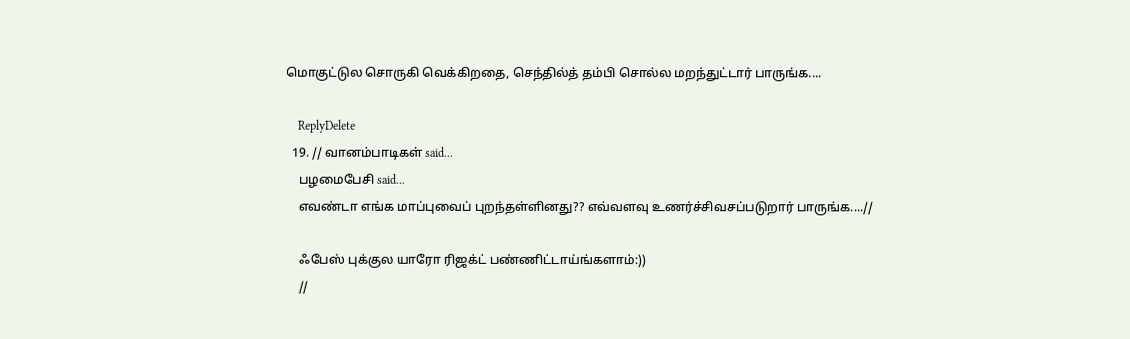மொகுட்டுல சொருகி வெக்கிறதை, செந்தில்த் தம்பி சொல்ல மறந்துட்டார் பாருங்க....

    ReplyDelete
  19. // வானம்பாடிகள் said...
    பழமைபேசி said...
    எவண்டா எங்க மாப்புவைப் புறந்தள்ளினது?? எவ்வளவு உணர்ச்சிவசப்படுறார் பாருங்க....//

    ஃபேஸ் புக்குல யாரோ ரிஜக்ட் பண்ணிட்டாய்ங்களாம்:))
    //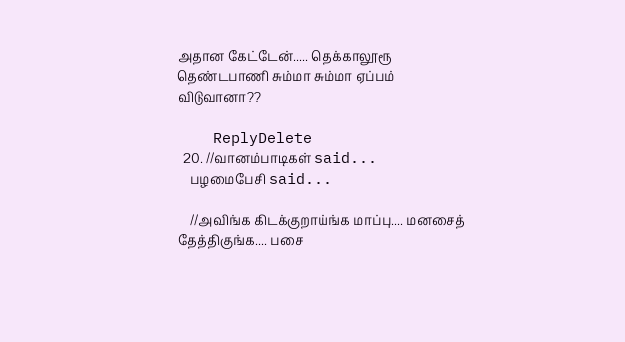அதான கேட்டேன்..... தெக்காலூரூ தெண்டபாணி சும்மா சும்மா ஏப்பம் விடுவானா??

    ReplyDelete
  20. //வானம்பாடிகள் said...
    பழமைபேசி said...

    //அவிங்க கிடக்குறாய்ங்க மாப்பு.... மனசைத் தேத்திகுங்க.... பசை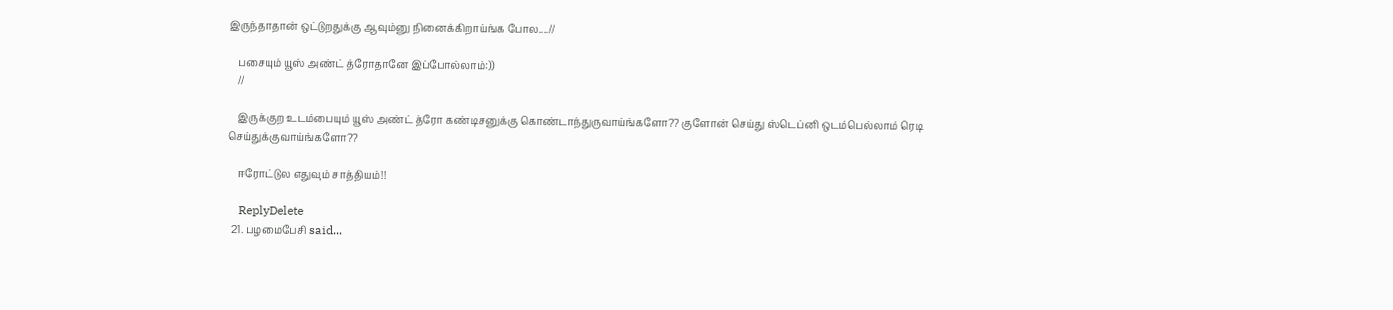இருந்தாதான் ஒட்டுறதுக்கு ஆவும்னு நினைக்கிறாய்ங்க போல....//

    பசையும் யூஸ் அண்ட் த்ரோதானே இப்போல்லாம்:))
    //

    இருக்குற உடம்பையும் யூஸ் அண்ட் த்ரோ கண்டிசனுக்கு கொண்டாந்துருவாய்ங்களோ?? குளோன் செய்து ஸ்டெப்னி ஒடம்பெல்லாம் ரெடி செய்துக்குவாய்ங்களோ??

    ஈரோட்டுல எதுவும் சாத்தியம்!!

    ReplyDelete
  21. பழமைபேசி said...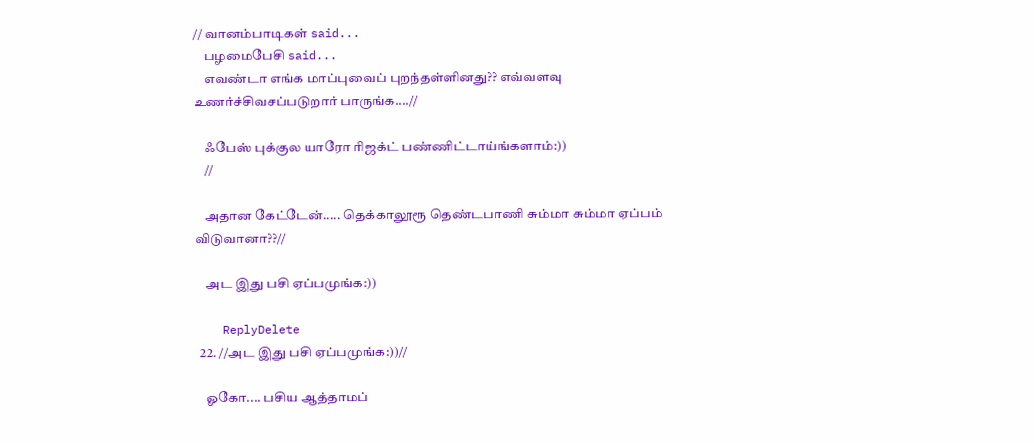// வானம்பாடிகள் said...
    பழமைபேசி said...
    எவண்டா எங்க மாப்புவைப் புறந்தள்ளினது?? எவ்வளவு உணர்ச்சிவசப்படுறார் பாருங்க....//

    ஃபேஸ் புக்குல யாரோ ரிஜக்ட் பண்ணிட்டாய்ங்களாம்:))
    //

    அதான கேட்டேன்..... தெக்காலூரூ தெண்டபாணி சும்மா சும்மா ஏப்பம் விடுவானா??//

    அட இது பசி ஏப்பமுங்க:))

    ReplyDelete
  22. //அட இது பசி ஏப்பமுங்க:))//

    ஓகோ.... பசிய ஆத்தாமப்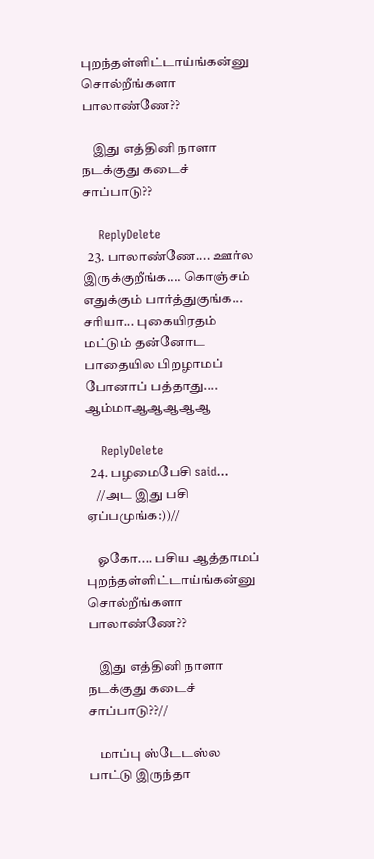புறந்தள்ளிட்டாய்ங்கன்னு சொல்றீங்களா பாலாண்ணே??

    இது எத்தினி நாளா நடக்குது கடைச் சாப்பாடு??

    ReplyDelete
  23. பாலாண்ணே.... ஊர்ல இருக்குறீங்க.... கொஞ்சம் எதுக்கும் பார்த்துகுங்க... சரியா... புகையிரதம் மட்டும் தன்னோட பாதையில பிறழாமப் போனாப் பத்தாது.... ஆம்மாஆஆஆஆஆ

    ReplyDelete
  24. பழமைபேசி said...
    //அட இது பசி ஏப்பமுங்க:))//

    ஓகோ.... பசிய ஆத்தாமப் புறந்தள்ளிட்டாய்ங்கன்னு சொல்றீங்களா பாலாண்ணே??

    இது எத்தினி நாளா நடக்குது கடைச் சாப்பாடு??//

    மாப்பு ஸ்டேடஸ்ல பாட்டு இருந்தா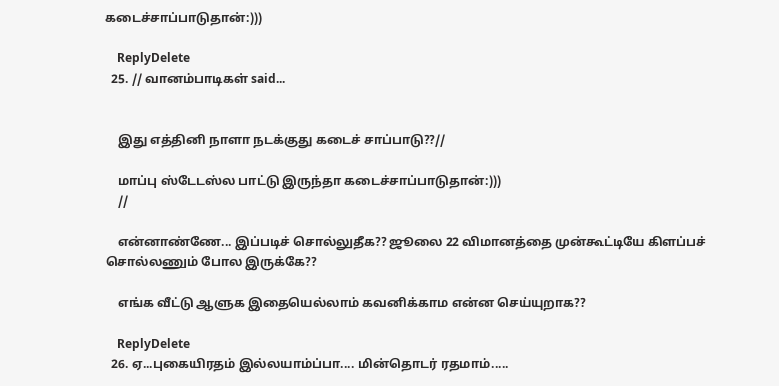கடைச்சாப்பாடுதான்:)))

    ReplyDelete
  25. // வானம்பாடிகள் said...


    இது எத்தினி நாளா நடக்குது கடைச் சாப்பாடு??//

    மாப்பு ஸ்டேடஸ்ல பாட்டு இருந்தா கடைச்சாப்பாடுதான்:)))
    //

    என்னாண்ணே... இப்படிச் சொல்லுதீக?? ஜூலை 22 விமானத்தை முன்கூட்டியே கிளப்பச் சொல்லணும் போல இருக்கே??

    எங்க வீட்டு ஆளுக இதையெல்லாம் கவனிக்காம என்ன செய்யுறாக??

    ReplyDelete
  26. ஏ...புகையிரதம் இல்லயாம்ப்பா.... மின்தொடர் ரதமாம்.....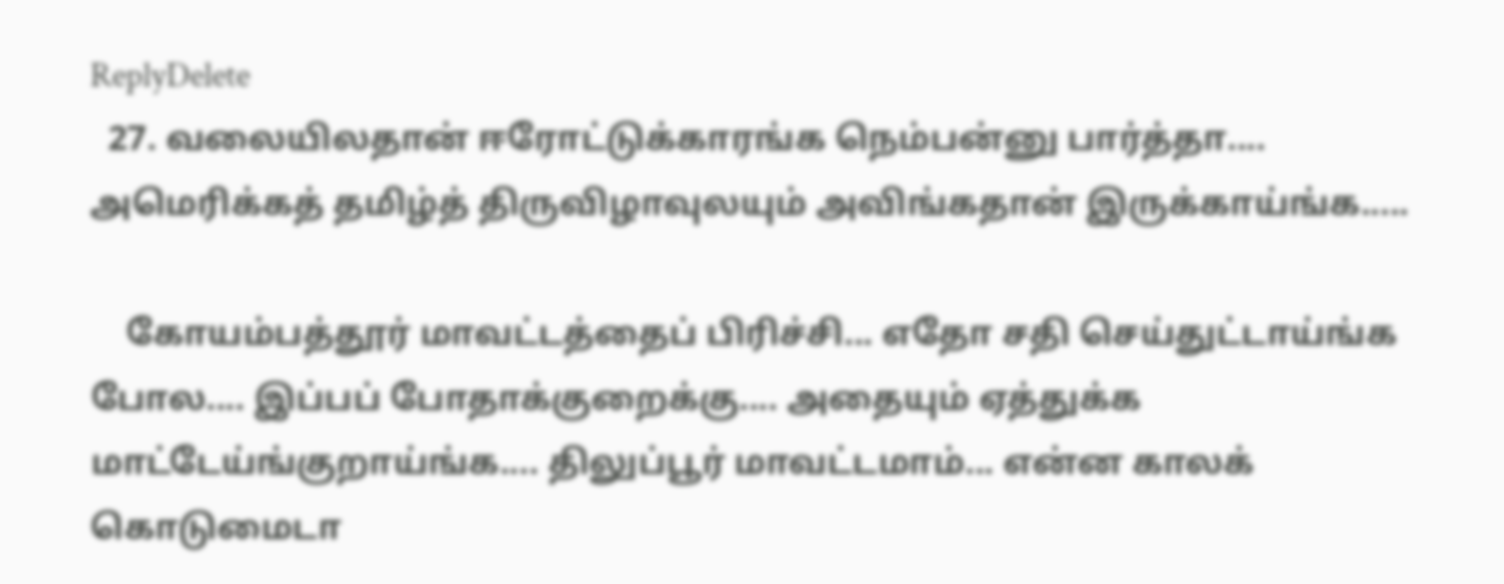ReplyDelete
  27. வலையிலதான் ஈரோட்டுக்காரங்க நெம்பன்னு பார்த்தா.... அமெரிக்கத் தமிழ்த் திருவிழாவுலயும் அவிங்கதான் இருக்காய்ங்க.....

    கோயம்பத்தூர் மாவட்டத்தைப் பிரிச்சி... எதோ சதி செய்துட்டாய்ங்க போல.... இப்பப் போதாக்குறைக்கு.... அதையும் ஏத்துக்க மாட்டேய்ங்குறாய்ங்க.... திலுப்பூர் மாவட்டமாம்... என்ன காலக் கொடுமைடா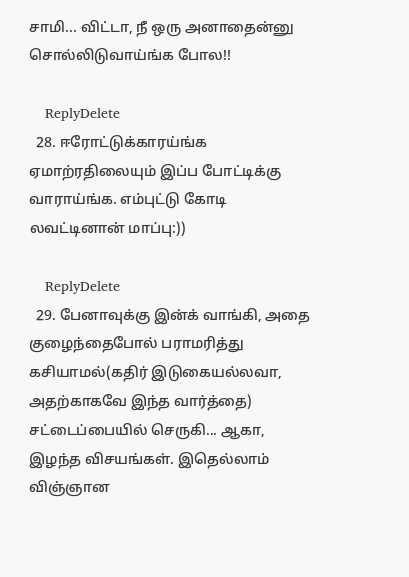சாமி... விட்டா, நீ ஒரு அனாதைன்னு சொல்லிடுவாய்ங்க போல!!

    ReplyDelete
  28. ஈரோட்டுக்காரய்ங்க ஏமாற்ரதிலையும் இப்ப போட்டிக்கு வாராய்ங்க. எம்புட்டு கோடி லவட்டினான் மாப்பு:))

    ReplyDelete
  29. பேனாவுக்கு இன்க் வாங்கி, அதை குழைந்தைபோல் பராமரித்து கசியாமல்(கதிர் இடுகையல்லவா, அதற்காகவே இந்த வார்த்தை) சட்டைப்பையில் செருகி... ஆகா, இழந்த விசயங்கள். இதெல்லாம் விஞ்ஞான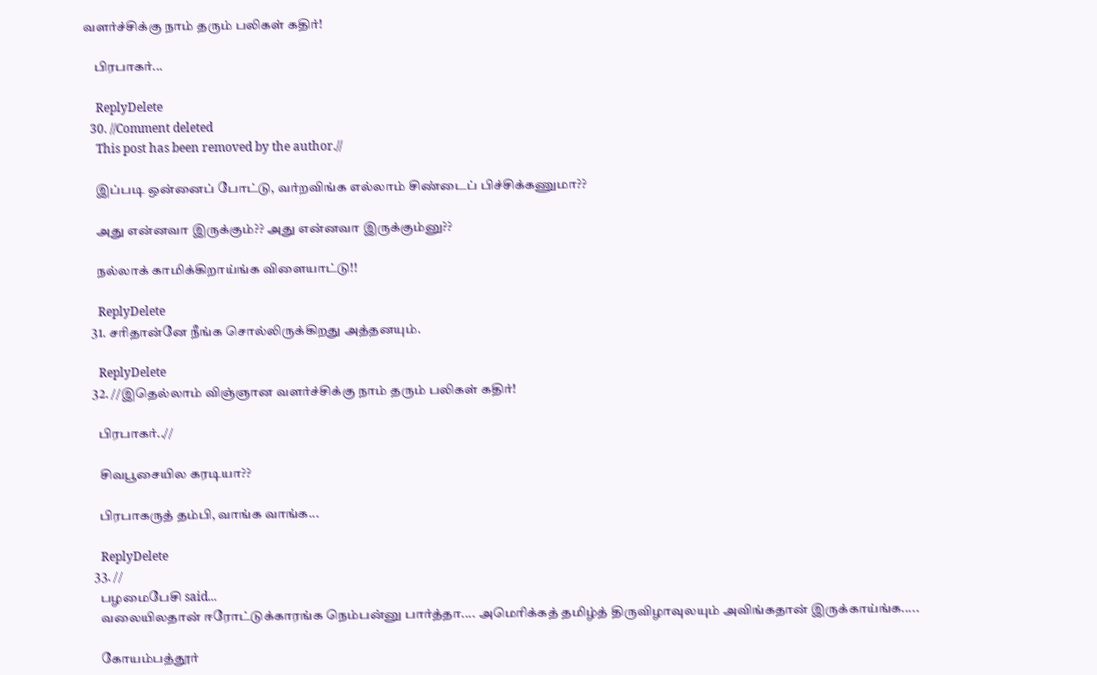வளர்ச்சிக்கு நாம் தரும் பலிகள் கதிர்!

    பிரபாகர்...

    ReplyDelete
  30. //Comment deleted
    This post has been removed by the author.//

    இப்படி ஒன்னைப் போட்டு, வர்றவிங்க எல்லாம் சிண்டைப் பிச்சிக்கணுமா??

    அது என்னவா இருக்கும்?? அது என்னவா இருக்கும்னு??

    நல்லாக் காமிக்கிறாய்ங்க விளையாட்டு!!

    ReplyDelete
  31. சரிதான்னே நீங்க சொல்லிருக்கிறது அத்தனயும்.

    ReplyDelete
  32. //இதெல்லாம் விஞ்ஞான வளர்ச்சிக்கு நாம் தரும் பலிகள் கதிர்!

    பிரபாகர்..//

    சிவபூசையில கரடியா??

    பிரபாகருத் தம்பி, வாங்க வாங்க...

    ReplyDelete
  33. //
    பழமைபேசி said...
    வலையிலதான் ஈரோட்டுக்காரங்க நெம்பன்னு பார்த்தா.... அமெரிக்கத் தமிழ்த் திருவிழாவுலயும் அவிங்கதான் இருக்காய்ங்க.....

    கோயம்பத்தூர்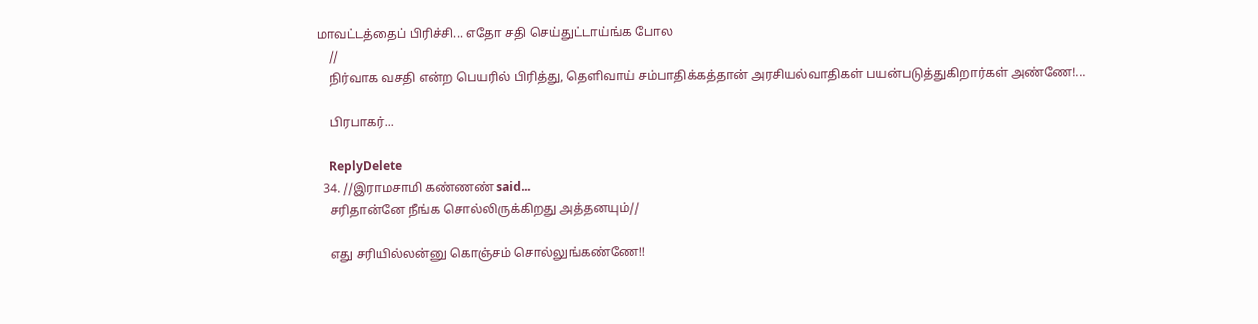மாவட்டத்தைப் பிரிச்சி... எதோ சதி செய்துட்டாய்ங்க போல
    //
    நிர்வாக வசதி என்ற பெயரில் பிரித்து, தெளிவாய் சம்பாதிக்கத்தான் அரசியல்வாதிகள் பயன்படுத்துகிறார்கள் அண்ணே!...

    பிரபாகர்...

    ReplyDelete
  34. //இராமசாமி கண்ணண் said...
    சரிதான்னே நீங்க சொல்லிருக்கிறது அத்தனயும்//

    எது சரியில்லன்னு கொஞ்சம் சொல்லுங்கண்ணே!!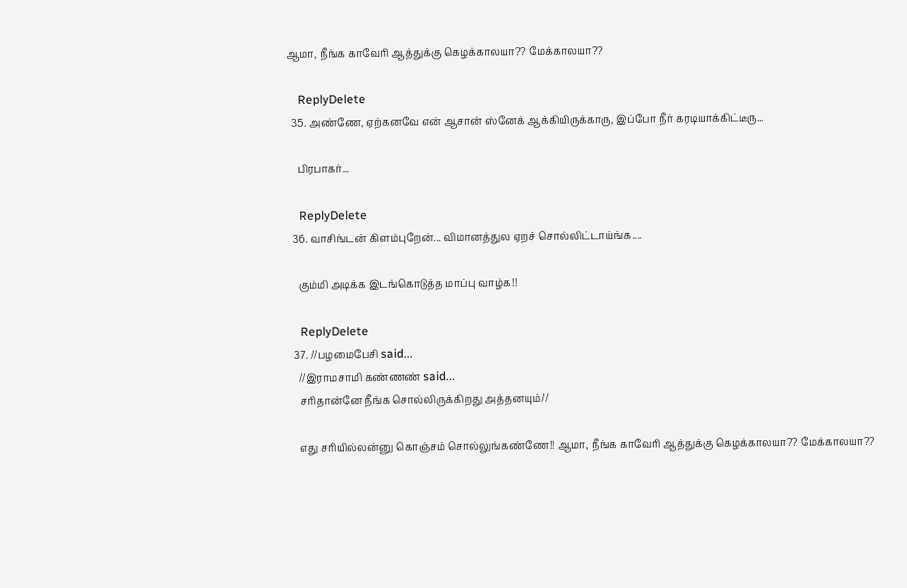ஆமா, நீங்க காவேரி ஆத்துக்கு கெழக்காலயா?? மேக்காலயா??

    ReplyDelete
  35. அண்ணே, ஏற்கனவே என் ஆசான் ஸ்னேக் ஆக்கியிருக்காரு, இப்போ நீர் கரடியாக்கிட்டீரு...

    பிரபாகர்...

    ReplyDelete
  36. வாசிங்டன் கிளம்புறேன்... விமானத்துல ஏறச் சொல்லிட்டாய்ங்க....

    கும்மி அடிக்க இடங்கொடுத்த மாப்பு வாழ்க!!

    ReplyDelete
  37. //பழமைபேசி said...
    //இராமசாமி கண்ணண் said...
    சரிதான்னே நீங்க சொல்லிருக்கிறது அத்தனயும்//

    எது சரியில்லன்னு கொஞ்சம் சொல்லுங்கண்ணே!! ஆமா, நீங்க காவேரி ஆத்துக்கு கெழக்காலயா?? மேக்காலயா??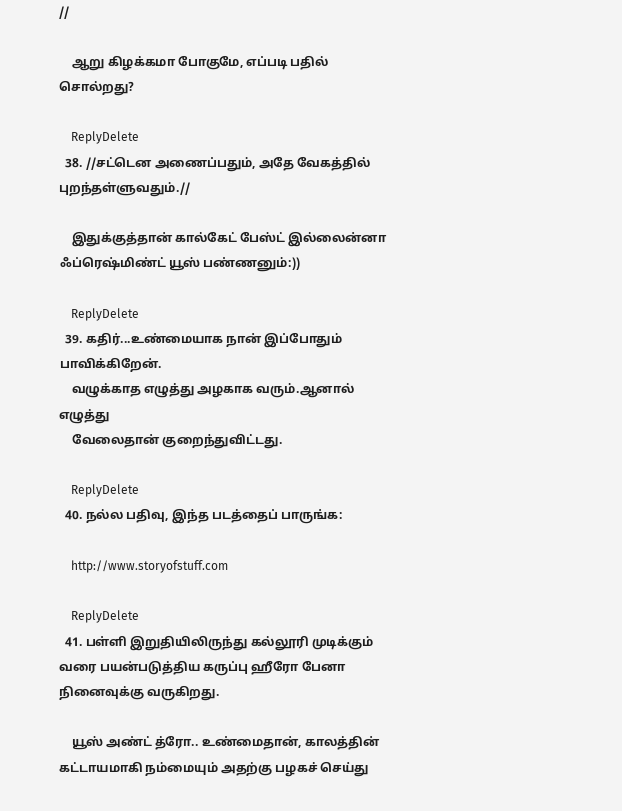//

    ஆறு கிழக்கமா போகுமே, எப்படி பதில் சொல்றது?

    ReplyDelete
  38. //சட்டென அணைப்பதும், அதே வேகத்தில் புறந்தள்ளுவதும்.//

    இதுக்குத்தான் கால்கேட் பேஸ்ட் இல்லைன்னா ஃப்ரெஷ்மிண்ட் யூஸ் பண்ணனும்:))

    ReplyDelete
  39. கதிர்...உண்மையாக நான் இப்போதும் பாவிக்கிறேன்.
    வழுக்காத எழுத்து அழகாக வரும்.ஆனால் எழுத்து
    வேலைதான் குறைந்துவிட்டது.

    ReplyDelete
  40. நல்ல பதிவு, இந்த படத்தைப் பாருங்க:

    http://www.storyofstuff.com

    ReplyDelete
  41. பள்ளி இறுதியிலிருந்து கல்லூரி முடிக்கும் வரை பயன்படுத்திய கருப்பு ஹீரோ பேனா நினைவுக்கு வருகிறது.

    யூஸ் அண்ட் த்ரோ.. உண்மைதான், காலத்தின் கட்டாயமாகி நம்மையும் அதற்கு பழகச் செய்து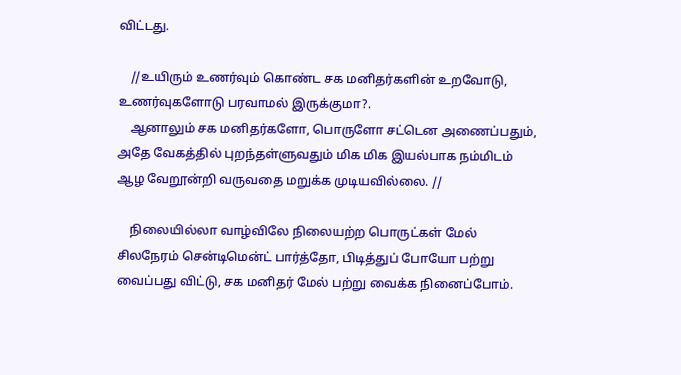விட்டது.

    //உயிரும் உணர்வும் கொண்ட சக மனிதர்களின் உறவோடு, உணர்வுகளோடு பரவாமல் இருக்குமா?.
    ஆனாலும் சக மனிதர்களோ, பொருளோ சட்டென அணைப்பதும், அதே வேகத்தில் புறந்தள்ளுவதும் மிக மிக இயல்பாக நம்மிடம் ஆழ வேறூன்றி வருவதை மறுக்க முடியவில்லை. //

    நிலையில்லா வாழ்விலே நிலையற்ற பொருட்கள் மேல் சிலநேரம் சென்டிமென்ட் பார்த்தோ, பிடித்துப் போயோ பற்று வைப்பது விட்டு, சக மனிதர் மேல் பற்று வைக்க நினைப்போம்.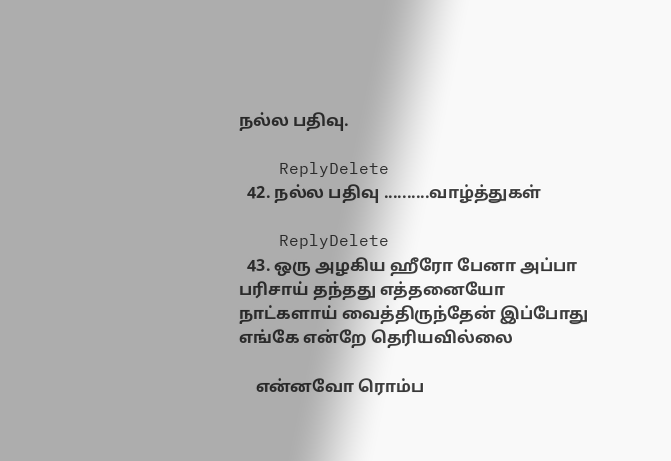நல்ல பதிவு.

    ReplyDelete
  42. நல்ல பதிவு ..........வாழ்த்துகள்

    ReplyDelete
  43. ஒரு அழகிய ஹீரோ பேனா அப்பா பரிசாய் தந்தது எத்தனையோ நாட்களாய் வைத்திருந்தேன் இப்போது எங்கே என்றே தெரியவில்லை

    என்னவோ ரொம்ப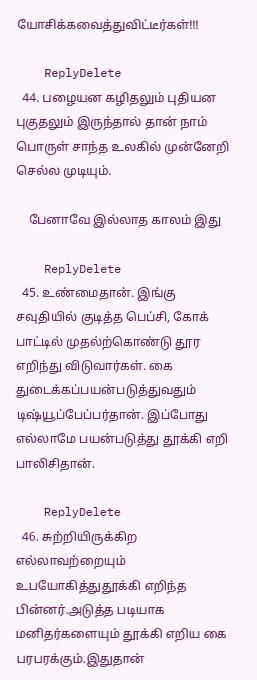யோசிக்கவைத்துவிட்டீர்கள்!!!

    ReplyDelete
  44. பழையன கழிதலும் புதியன புகுதலும் இருந்தால் தான் நாம் பொருள் சாந்த உலகில் முன்னேறி செல்ல முடியும்.

    பேனாவே இல்லாத காலம் இது

    ReplyDelete
  45. உண்மைதான். இங்கு சவுதியில் குடித்த பெப்சி, கோக் பாட்டில் முதல்ற்கொண்டு தூர எறிந்து விடுவார்கள். கை துடைக்கப்பயன்படுத்துவதும் டிஷ்யூப்பேப்பர்தான். இப்போது எல்லாமே பயன்படுத்து தூக்கி எறி பாலிசிதான்.

    ReplyDelete
  46. சுற்றியிருக்கிற எல்லாவற்றையும் உபயோகித்துதூக்கி எறிந்த பின்னர்.அடுத்த படியாக மனிதர்களையும் தூக்கி எறிய கை பரபரக்கும்.இதுதான்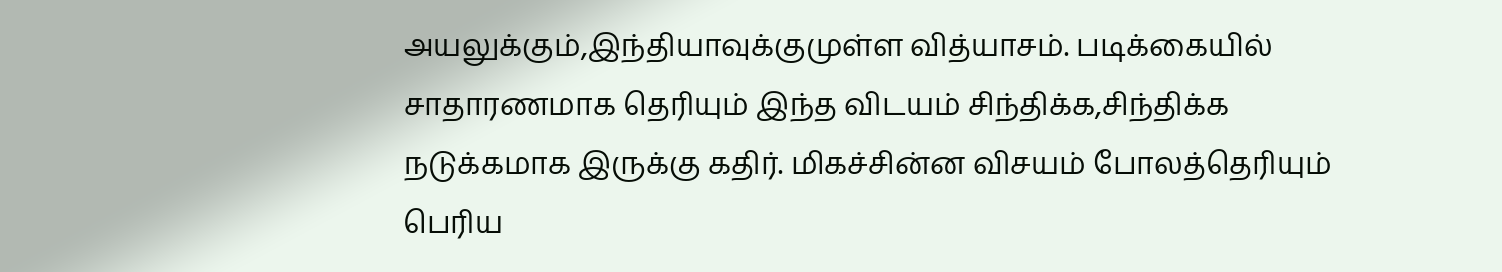அயலுக்கும்,இந்தியாவுக்குமுள்ள வித்யாசம். படிக்கையில் சாதாரணமாக தெரியும் இந்த விடயம் சிந்திக்க,சிந்திக்க நடுக்கமாக இருக்கு கதிர். மிகச்சின்ன விசயம் போலத்தெரியும் பெரிய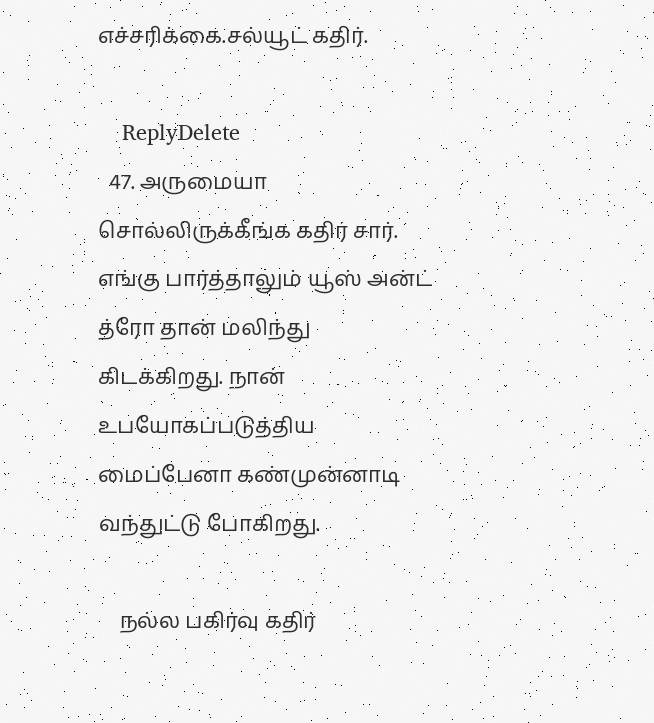எச்சரிக்கை.சல்யூட் கதிர்.

    ReplyDelete
  47. அருமையா சொல்லிருக்கீங்க கதிர் சார். எங்கு பார்த்தாலும் யூஸ் அன்ட் த்ரோ தான் மலிந்து கிடக்கிறது. நான் உபயோகப்படுத்திய மைப்பேனா கண்முன்னாடி வந்துட்டு போகிறது.

    நல்ல பகிர்வு கதிர்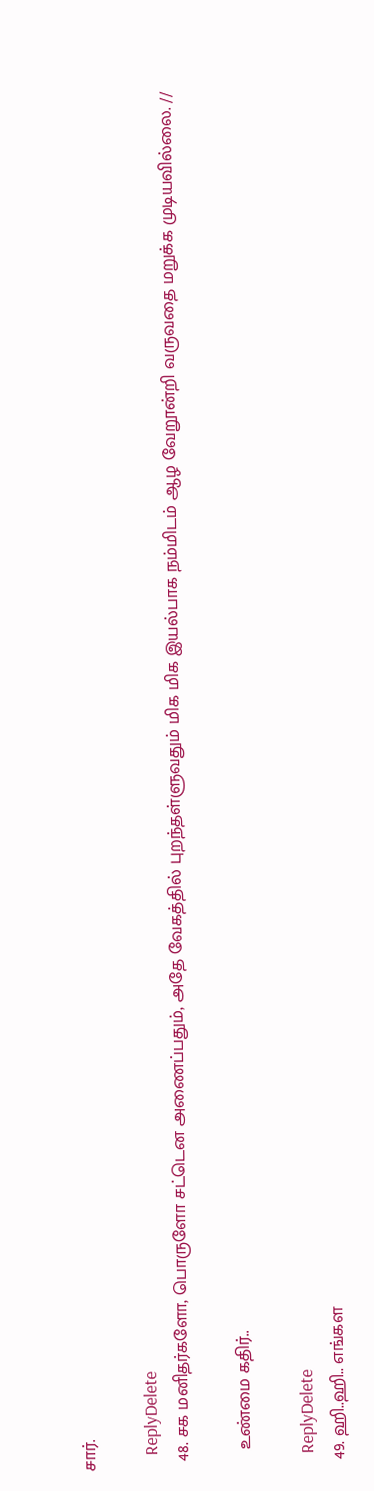சார்.

    ReplyDelete
  48. சக மனிதர்களோ, பொருளோ சட்டென அணைப்பதும், அதே வேகத்தில் புறந்தள்ளுவதும் மிக மிக இயல்பாக நம்மிடம் ஆழ வேறூன்றி வருவதை மறுக்க முடியவில்லை. //

    உண்மை கதிர்..

    ReplyDelete
  49. ஹி..ஹி.. எங்கள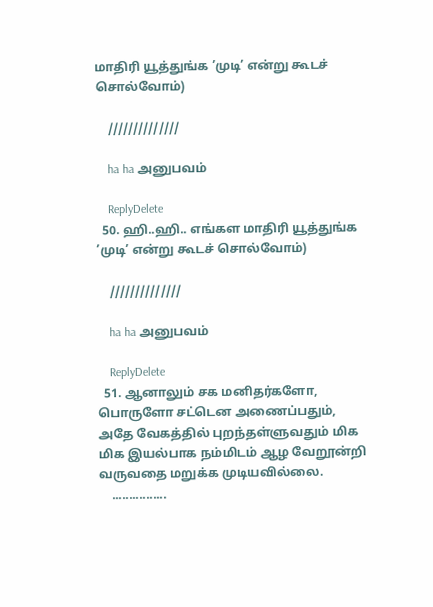மாதிரி யூத்துங்க ’முடி’ என்று கூடச் சொல்வோம்)

    //////////////

    ha ha அனுபவம்

    ReplyDelete
  50. ஹி..ஹி.. எங்கள மாதிரி யூத்துங்க ’முடி’ என்று கூடச் சொல்வோம்)

    //////////////

    ha ha அனுபவம்

    ReplyDelete
  51. ஆனாலும் சக மனிதர்களோ, பொருளோ சட்டென அணைப்பதும், அதே வேகத்தில் புறந்தள்ளுவதும் மிக மிக இயல்பாக நம்மிடம் ஆழ வேறூன்றி வருவதை மறுக்க முடியவில்லை.
    ................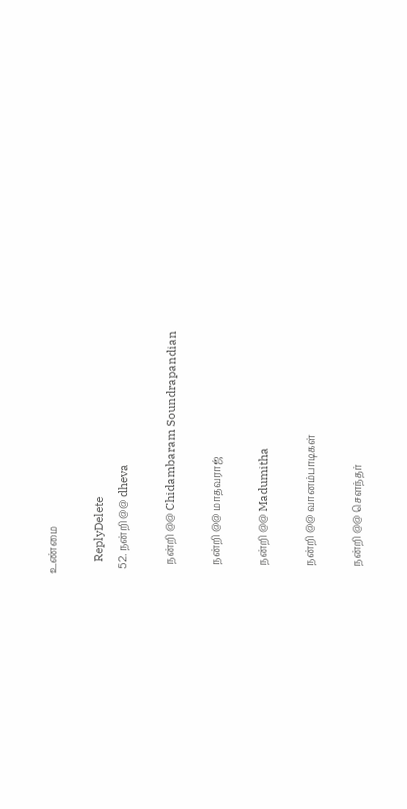உண்மை

    ReplyDelete
  52. நன்றி @@ dheva

    நன்றி @@ Chidambaram Soundrapandian

    நன்றி @@ மாதவராஜ்

    நன்றி @@ Madumitha

    நன்றி @@ வானம்பாடிகள்

    நன்றி @@ சௌந்தர்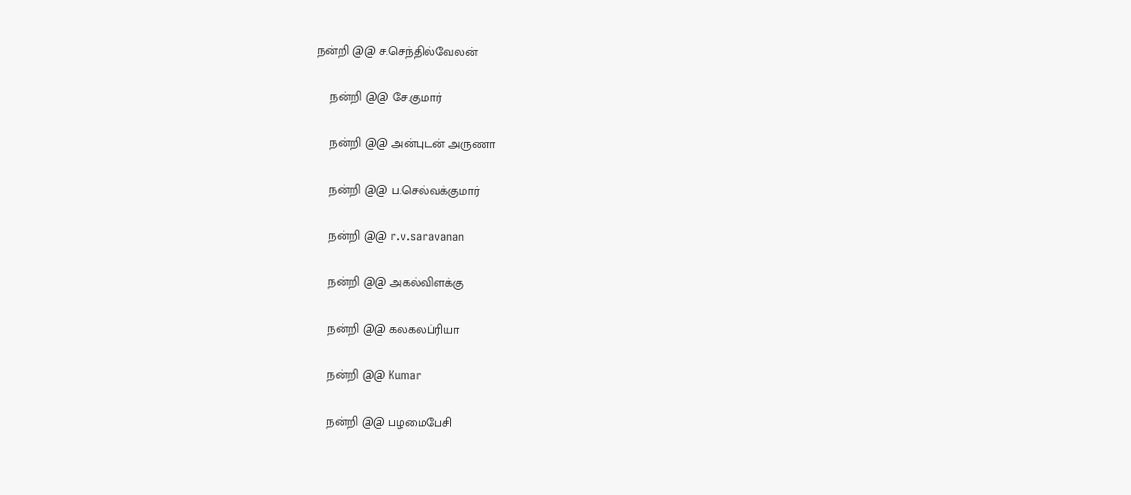நன்றி @@ ச.செந்தில்வேலன்

    நன்றி @@ சே.குமார்

    நன்றி @@ அன்புடன் அருணா

    நன்றி @@ ப.செல்வக்குமார்

    நன்றி @@ r.v.saravanan

    நன்றி @@ அகல்விளக்கு

    நன்றி @@ கலகலப்ரியா

    நன்றி @@ Kumar

    நன்றி @@ பழமைபேசி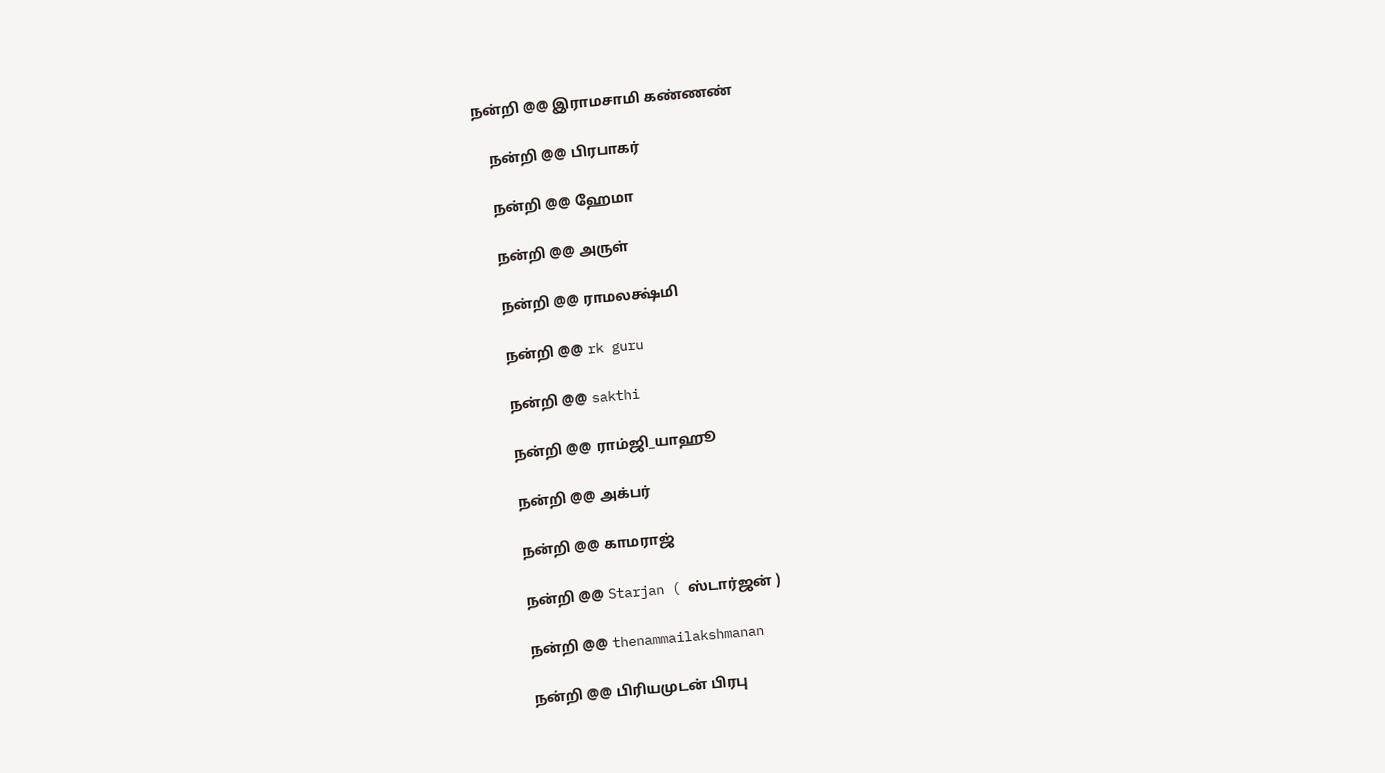நன்றி @@ இராமசாமி கண்ணண்

    நன்றி @@ பிரபாகர்

    நன்றி @@ ஹேமா

    நன்றி @@ அருள்

    நன்றி @@ ராமலக்ஷ்மி

    நன்றி @@ rk guru

    நன்றி @@ sakthi

    நன்றி @@ ராம்ஜி_யாஹூ

    நன்றி @@ அக்பர்

    நன்றி @@ காமராஜ்

    நன்றி @@ Starjan ( ஸ்டார்ஜன் )

    நன்றி @@ thenammailakshmanan

    நன்றி @@ பிரியமுடன் பிரபு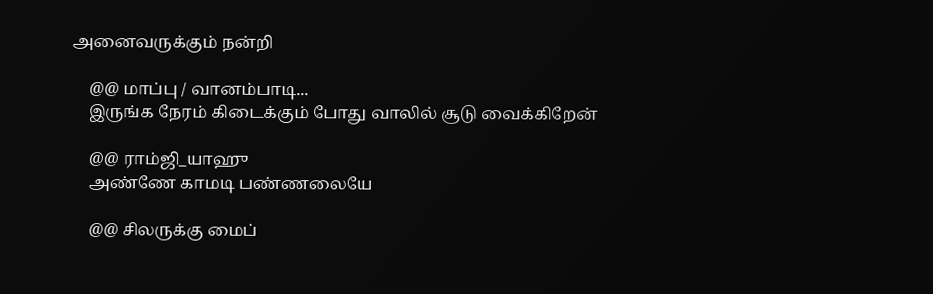அனைவருக்கும் நன்றி

    @@ மாப்பு / வானம்பாடி...
    இருங்க நேரம் கிடைக்கும் போது வாலில் சூடு வைக்கிறேன்

    @@ ராம்ஜி_யாஹு
    அண்ணே காமடி பண்ணலையே

    @@ சிலருக்கு மைப்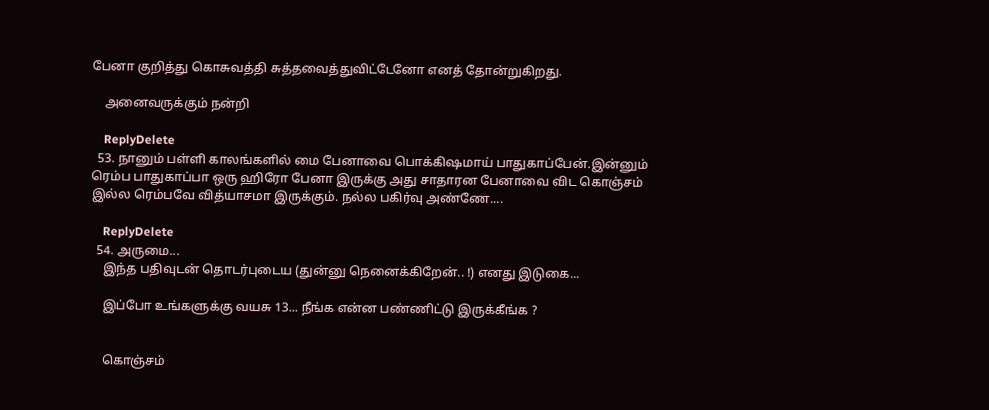பேனா குறித்து கொசுவத்தி சுத்தவைத்துவிட்டேனோ எனத் தோன்றுகிறது.

    அனைவருக்கும் நன்றி

    ReplyDelete
  53. நானும் பள்ளி காலங்களில் மை பேனாவை பொக்கிஷமாய் பாதுகாப்பேன்.இன்னும் ரெம்ப பாதுகாப்பா ஒரு ஹிரோ பேனா இருக்கு அது சாதாரன பேனாவை விட கொஞ்சம் இல்ல ரெம்பவே வித்யாசமா இருக்கும். நல்ல பகிர்வு அண்ணே....

    ReplyDelete
  54. அருமை...
    இந்த பதிவுடன் தொடர்புடைய (துன்னு நெனைக்கிறேன்.. !) எனது இடுகை...

    இப்போ உங்களுக்கு வயசு 13... நீங்க என்ன பண்ணிட்டு இருக்கீங்க ?


    கொஞ்சம்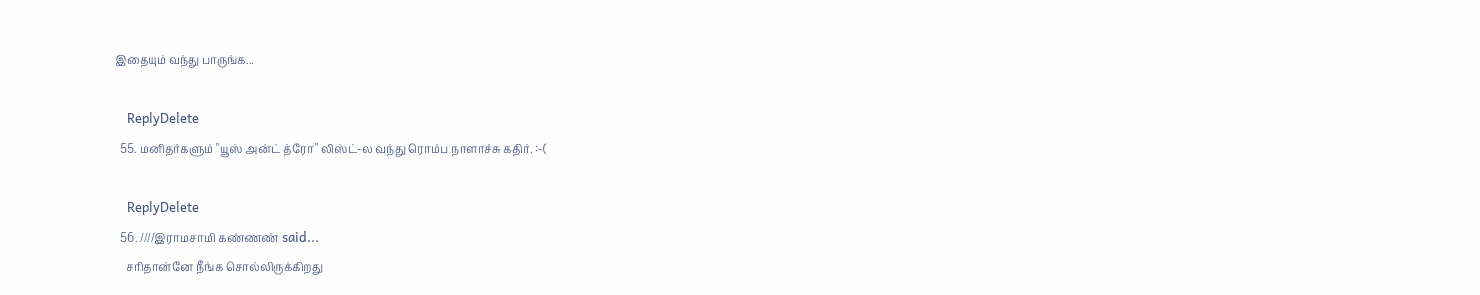இதையும் வந்து பாருங்க...

    ReplyDelete
  55. மனிதர்களும் "யூஸ் அன்ட் த்ரோ" லிஸ்ட்-ல வந்து ரொம்ப நாளாச்சு கதிர். :-(

    ReplyDelete
  56. ////இராமசாமி கண்ணண் said...
    சரிதான்னே நீங்க சொல்லிருக்கிறது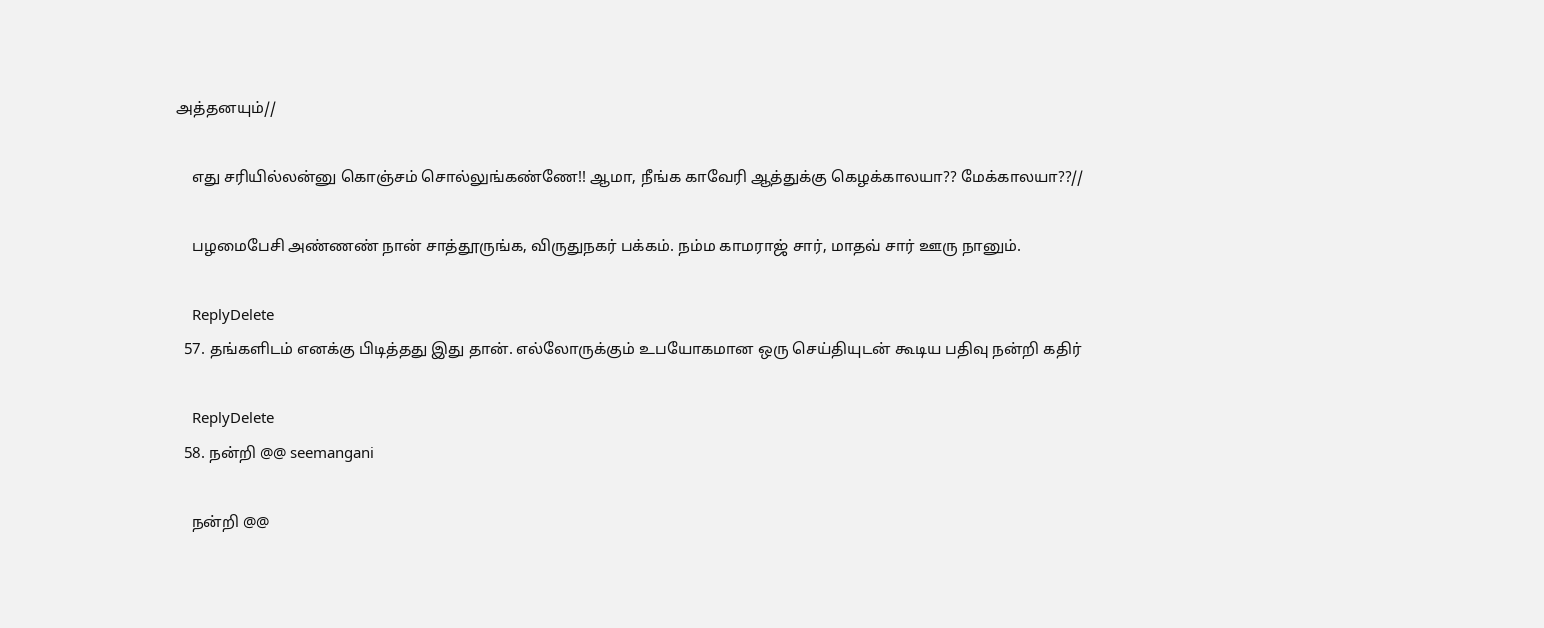அத்தனயும்//

    எது சரியில்லன்னு கொஞ்சம் சொல்லுங்கண்ணே!! ஆமா, நீங்க காவேரி ஆத்துக்கு கெழக்காலயா?? மேக்காலயா??//

    பழமைபேசி அண்ணண் நான் சாத்தூருங்க, விருதுநகர் பக்கம். நம்ம காமராஜ் சார், மாதவ் சார் ஊரு நானும்.

    ReplyDelete
  57. தங்களிடம் எனக்கு பிடித்தது இது தான். எல்லோருக்கும் உபயோகமான ஒரு செய்தியுடன் கூடிய பதிவு நன்றி கதிர்

    ReplyDelete
  58. நன்றி @@ seemangani

    நன்றி @@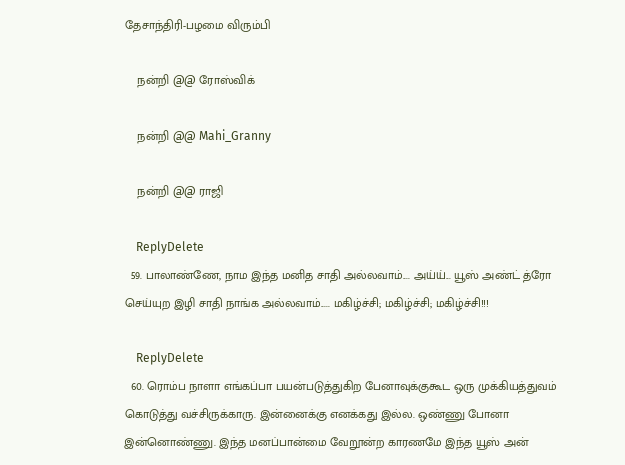தேசாந்திரி-பழமை விரும்பி

    நன்றி @@ ரோஸ்விக்

    நன்றி @@ Mahi_Granny

    நன்றி @@ ராஜி

    ReplyDelete
  59. பாலாண்ணே, நாம இந்த மனித சாதி அல்லவாம்.... அய்ய்... யூஸ் அண்ட் த்ரோ செய்யுற இழி சாதி நாங்க அல்லவாம்..... மகிழ்ச்சி; மகிழ்ச்சி; மகிழ்ச்சி!!!

    ReplyDelete
  60. ரொம்ப நாளா எங்கப்பா பயன்படுத்துகிற பேனாவுக்குகூட ஒரு முக்கியத்துவம் கொடுத்து வச்சிருக்காரு. இன்னைக்கு எனக்கது இல்ல. ஒண்ணு போனா இன்னொண்ணு. இந்த மனப்பான்மை வேறூன்ற காரணமே இந்த யூஸ் அன்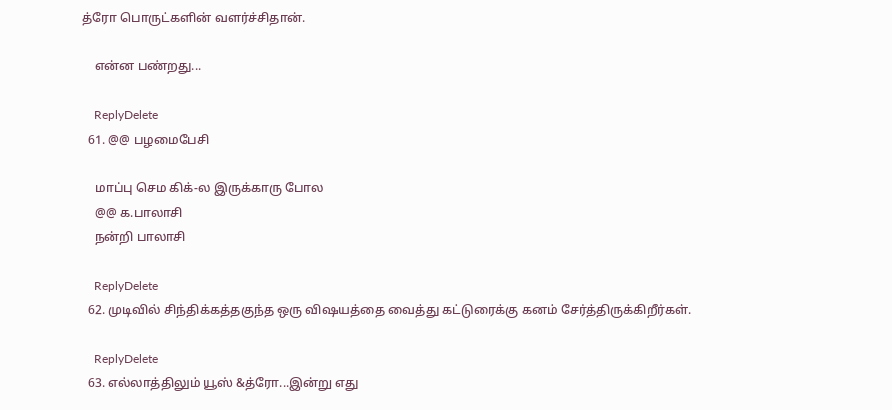த்ரோ பொருட்களின் வளர்ச்சிதான்.

    என்ன பண்றது...

    ReplyDelete
  61. @@ பழமைபேசி

    மாப்பு செம கிக்-ல இருக்காரு போல
    @@ க.பாலாசி
    நன்றி பாலாசி

    ReplyDelete
  62. முடிவில் சிந்திக்கத்தகுந்த ஒரு விஷயத்தை வைத்து கட்டுரைக்கு கனம் சேர்த்திருக்கிறீர்கள்.

    ReplyDelete
  63. எல்லாத்திலும் யூஸ் &த்ரோ...இன்று எது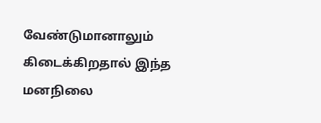வேண்டுமானாலும் கிடைக்கிறதால் இந்த மனநிலை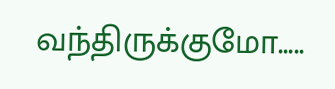வந்திருக்குமோ.....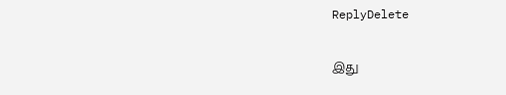ReplyDelete

இது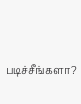படிச்சீங்களா?